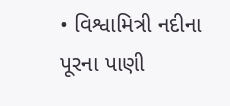• વિશ્વામિત્રી નદીના પૂરના પાણી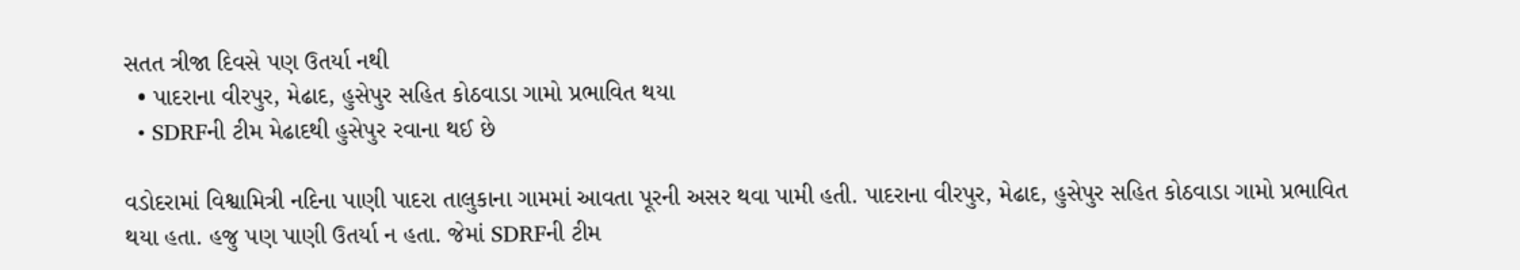સતત ત્રીજા દિવસે પણ ઉતર્યા નથી
  • પાદરાના વીરપુર, મેઢાદ, હુસેપુર સહિત કોઠવાડા ગામો પ્રભાવિત થયા
  • SDRFની ટીમ મેઢાદથી હુસેપુર રવાના થઈ છે

વડોદરામાં વિશ્વામિત્રી નદિના પાણી પાદરા તાલુકાના ગામમાં આવતા પૂરની અસર થવા પામી હતી. પાદરાના વીરપુર, મેઢાદ, હુસેપુર સહિત કોઠવાડા ગામો પ્રભાવિત થયા હતા. હજુ પણ પાણી ઉતર્યા ન હતા. જેમાં SDRFની ટીમ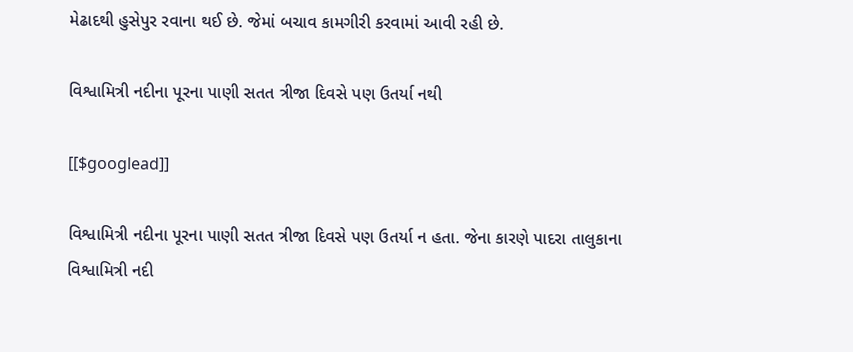મેઢાદથી હુસેપુર રવાના થઈ છે. જેમાં બચાવ કામગીરી કરવામાં આવી રહી છે.

વિશ્વામિત્રી નદીના પૂરના પાણી સતત ત્રીજા દિવસે પણ ઉતર્યા નથી

[[$googlead]]

વિશ્વામિત્રી નદીના પૂરના પાણી સતત ત્રીજા દિવસે પણ ઉતર્યા ન હતા. જેના કારણે પાદરા તાલુકાના વિશ્વામિત્રી નદી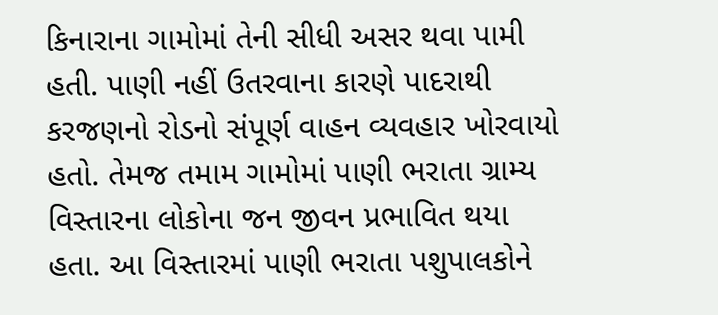કિનારાના ગામોમાં તેની સીધી અસર થવા પામી હતી. પાણી નહીં ઉતરવાના કારણે પાદરાથી કરજણનો રોડનો સંપૂર્ણ વાહન વ્યવહાર ખોરવાયો હતો. તેમજ તમામ ગામોમાં પાણી ભરાતા ગ્રામ્ય વિસ્તારના લોકોના જન જીવન પ્રભાવિત થયા હતા. આ વિસ્તારમાં પાણી ભરાતા પશુપાલકોને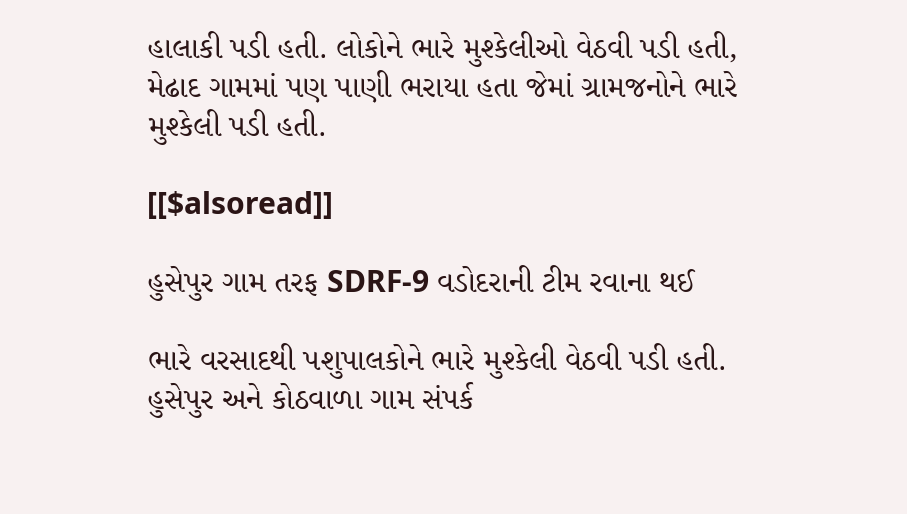હાલાકી પડી હતી. લોકોને ભારે મુશ્કેલીઓ વેઠવી પડી હતી, મેઢાદ ગામમાં પણ પાણી ભરાયા હતા જેમાં ગ્રામજનોને ભારે મુશ્કેલી પડી હતી.

[[$alsoread]]

હુસેપુર ગામ તરફ SDRF-9 વડોદરાની ટીમ રવાના થઈ

ભારે વરસાદથી પશુપાલકોને ભારે મુશ્કેલી વેઠવી પડી હતી. હુસેપુર અને કોઠવાળા ગામ સંપર્ક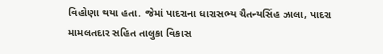વિહોણા થયા હતા. જેમાં પાદરાના ધારાસભ્ય ચૈતન્યસિંહ ઝાલા, પાદરા મામલતદાર સહિત તાલુકા વિકાસ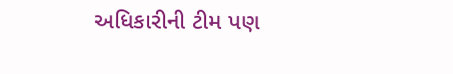અધિકારીની ટીમ પણ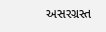અસરગ્રસ્ત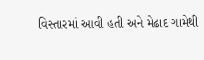વિસ્તારમાં આવી હતી અને મેઢાદ ગામેથી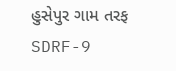હુસેપુર ગામ તરફ SDRF-9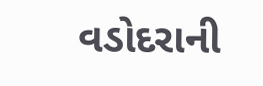વડોદરાની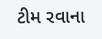ટીમ રવાના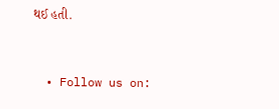થઈ હતી.


  • Follow us on: